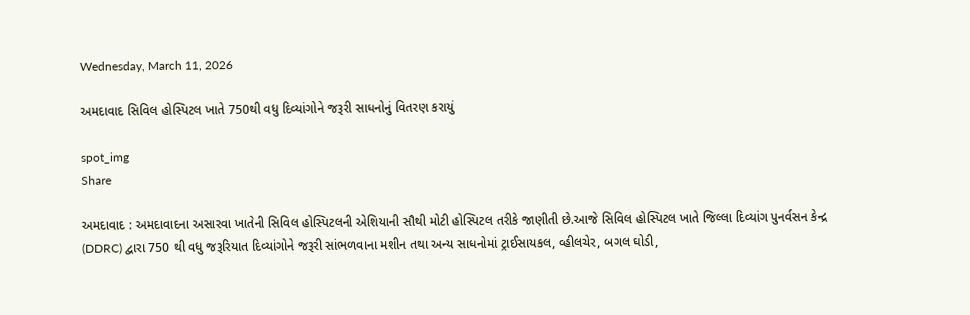Wednesday, March 11, 2026

અમદાવાદ સિવિલ હોસ્પિટલ ખાતે 750થી વધુ દિવ્યાંગોને જરૂરી સાધનોનું વિતરણ કરાયું

spot_img
Share

અમદાવાદ : અમદાવાદના અસારવા ખાતેની સિવિલ હોસ્પિટલની એશિયાની સૌથી મોટી હોસ્પિટલ તરીકે જાણીતી છે.આજે સિવિલ હોસ્પિટલ ખાતે જિલ્લા દિવ્યાંગ પુનર્વસન કેન્દ્ર (DDRC) દ્વારા 750 થી વધુ જરૂરિયાત દિવ્યાંગોને જરૂરી સાંભળવાના મશીન તથા અન્ય સાધનોમાં ટ્રાઈસાયકલ, વ્હીલચેર, બગલ ઘોડી,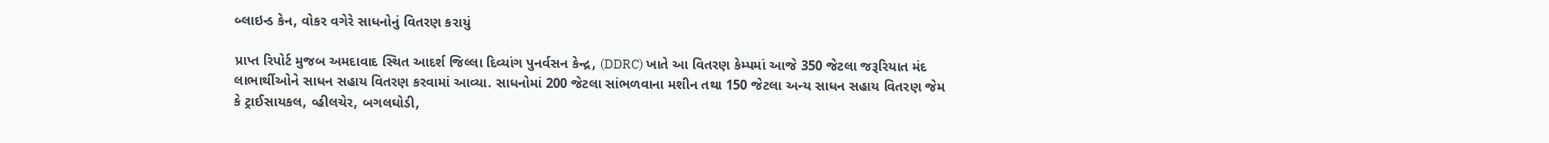બ્લાઇન્ડ કેન, વોકર વગેરે સાધનોનું વિતરણ કરાયું

પ્રાપ્ત રિપોર્ટ મુજબ અમદાવાદ સ્થિત આદર્શ જિલ્લા દિવ્યાંગ પુનર્વસન કેન્દ્ર, (DDRC) ખાતે આ વિતરણ કેમ્પમાં આજે 350 જેટલા જરૂરિયાત મંદ લાભાર્થીઓને સાધન સહાય વિતરણ કરવામાં આવ્યા. સાધનોમાં 200 જેટલા સાંભળવાના મશીન તથા 150 જેટલા અન્ય સાધન સહાય વિતરણ જેમ કે ટ્રાઈસાયકલ, વ્હીલચેર, બગલઘોડી,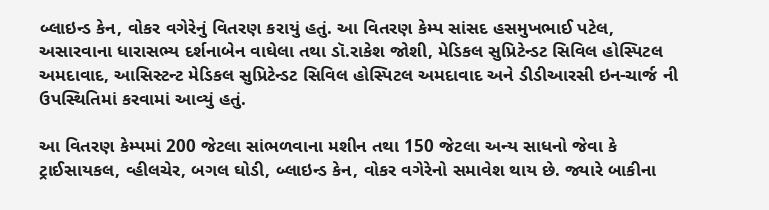બ્લાઇન્ડ કેન, વોકર વગેરેનું વિતરણ કરાયું હતું. આ વિતરણ કેમ્પ સાંસદ હસમુખભાઈ પટેલ, અસારવાના ધારાસભ્ય દર્શનાબેન વાઘેલા તથા ડૉ.રાકેશ જોશી, મેડિકલ સુપ્રિટેન્ડટ સિવિલ હોસ્પિટલ અમદાવાદ, આસિસ્ટન્ટ મેડિકલ સુપ્રિટેન્ડટ સિવિલ હોસ્પિટલ અમદાવાદ અને ડીડીઆરસી ઇન-ચાર્જ ની ઉપસ્થિતિમાં કરવામાં આવ્યું હતું.

આ વિતરણ કેમ્પમાં 200 જેટલા સાંભળવાના મશીન તથા 150 જેટલા અન્ય સાધનો જેવા કે ટ્રાઈસાયકલ, વ્હીલચેર, બગલ ઘોડી, બ્લાઇન્ડ કેન, વોકર વગેરેનો સમાવેશ થાય છે. જ્યારે બાકીના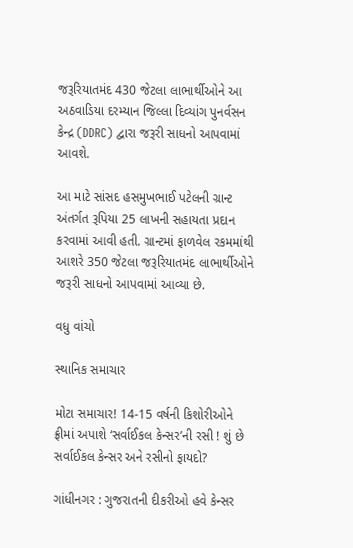જરૂરિયાતમંદ 430 જેટલા લાભાર્થીઓને આ અઠવાડિયા દરમ્યાન જિલ્લા દિવ્યાંગ પુનર્વસન કેન્દ્ર (DDRC) દ્વારા જરૂરી સાધનો આપવામાં આવશે.

આ માટે સાંસદ હસમુખભાઈ પટેલની ગ્રાન્ટ અંતર્ગત રૂપિયા 25 લાખની સહાયતા પ્રદાન કરવામાં આવી હતી. ગ્રાન્ટમાં ફાળવેલ રકમમાંથી આશરે 350 જેટલા જરૂરિયાતમંદ લાભાર્થીઓને જરૂરી સાધનો આપવામાં આવ્યા છે.

વધુ વાંચો

સ્થાનિક સમાચાર

મોટા સમાચાર! 14-15 વર્ષની કિશોરીઓને ફ્રીમાં અપાશે ‘સર્વાઈકલ કેન્સર’ની રસી ! શું છે સર્વાઈકલ કેન્સર અને રસીનો ફાયદો?

ગાંધીનગર : ગુજરાતની દીકરીઓ હવે કેન્સર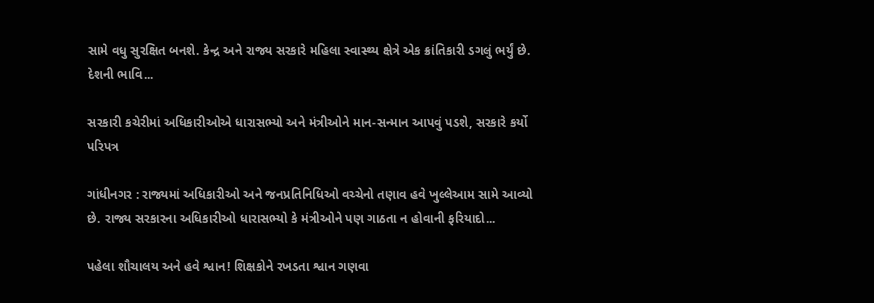સામે વધુ સુરક્ષિત બનશે. કેન્દ્ર અને રાજ્ય સરકારે મહિલા સ્વાસ્થ્ય ક્ષેત્રે એક ક્રાંતિકારી ડગલું ભર્યું છે. દેશની ભાવિ...

સરકારી કચેરીમાં અધિકારીઓએ ધારાસભ્યો અને મંત્રીઓને માન-સન્માન આપવું પડશે, સરકારે કર્યો પરિપત્ર

ગાંધીનગર : રાજ્યમાં અધિકારીઓ અને જનપ્રતિનિધિઓ વચ્ચેનો તણાવ હવે ખુલ્લેઆમ સામે આવ્યો છે. રાજ્ય સરકારના અધિકારીઓ ધારાસભ્યો કે મંત્રીઓને પણ ગાઠતા ન હોવાની ફરિયાદો...

પહેલા શૌચાલય અને હવે શ્વાન! શિક્ષકોને રખડતા શ્વાન ગણવા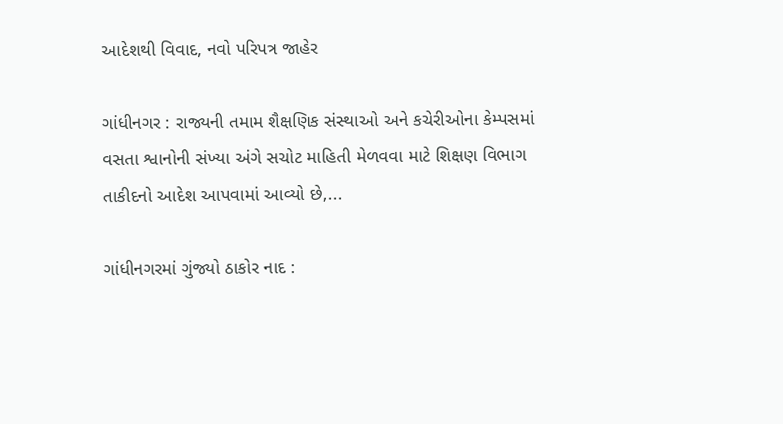આદેશથી વિવાદ, નવો પરિપત્ર જાહેર

ગાંધીનગર : રાજ્યની તમામ શૈક્ષણિક સંસ્થાઓ અને કચેરીઓના કેમ્પસમાં વસતા શ્વાનોની સંખ્યા અંગે સચોટ માહિતી મેળવવા માટે શિક્ષણ વિભાગ તાકીદનો આદેશ આપવામાં આવ્યો છે,...

ગાંધીનગરમાં ગુંજ્યો ઠાકોર નાદ :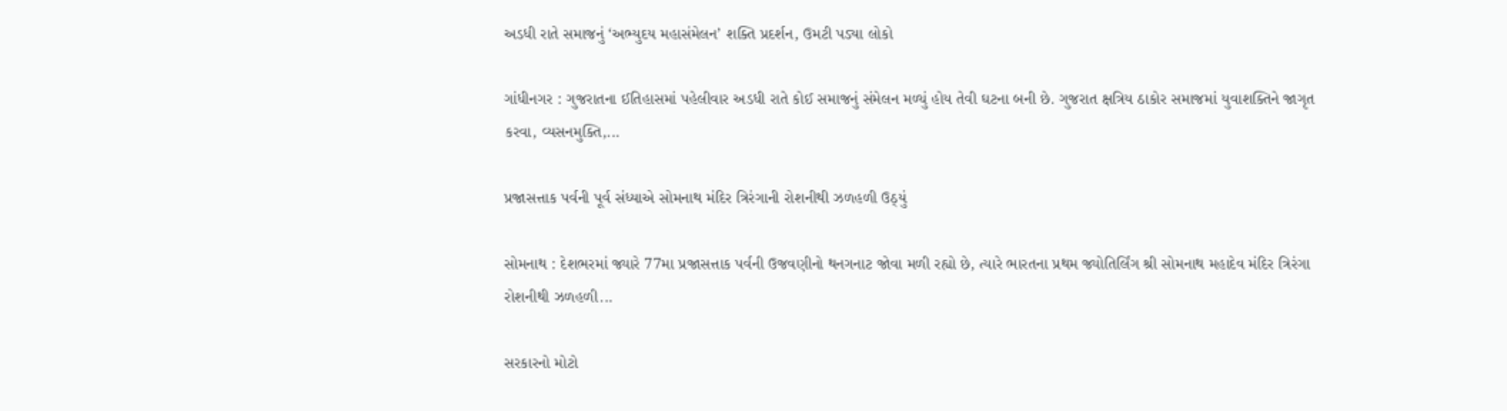અડધી રાતે સમાજનું ‘અભ્યુદય મહાસંમેલન’ શક્તિ પ્રદર્શન, ઉમટી પડ્યા લોકો

ગાંધીનગર : ગુજરાતના ઈતિહાસમાં પહેલીવાર અડધી રાતે કોઈ સમાજનું સંમેલન મળ્યું હોય તેવી ઘટના બની છે. ગુજરાત ક્ષત્રિય ઠાકોર સમાજમાં યુવાશક્તિને જાગૃત કરવા, વ્યસનમુક્તિ,...

પ્રજાસત્તાક પર્વની પૂર્વ સંધ્યાએ સોમનાથ મંદિર ત્રિરંગાની રોશનીથી ઝળહળી ઉઠ્યું

સોમનાથ : દેશભરમાં જ્યારે 77મા પ્રજાસત્તાક પર્વની ઉજવણીનો થનગનાટ જોવા મળી રહ્યો છે, ત્યારે ભારતના પ્રથમ જ્યોતિર્લિંગ શ્રી સોમનાથ મહાદેવ મંદિર ત્રિરંગા રોશનીથી ઝળહળી...

સરકારનો મોટો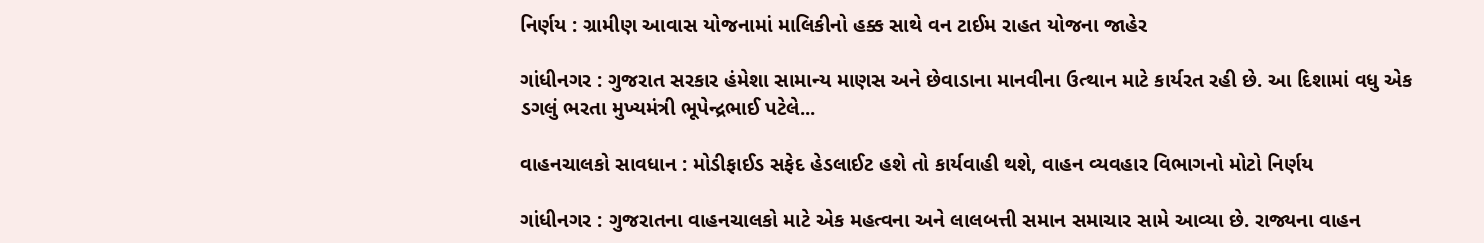નિર્ણય : ગ્રામીણ આવાસ યોજનામાં માલિકીનો હક્ક સાથે વન ટાઈમ રાહત યોજના જાહેર

ગાંધીનગર : ગુજરાત સરકાર હંમેશા સામાન્ય માણસ અને છેવાડાના માનવીના ઉત્થાન માટે કાર્યરત રહી છે. આ દિશામાં વધુ એક ડગલું ભરતા મુખ્યમંત્રી ભૂપેન્દ્રભાઈ પટેલે...

વાહનચાલકો સાવધાન : મોડીફાઈડ સફેદ હેડલાઈટ હશે તો કાર્યવાહી થશે, વાહન વ્યવહાર વિભાગનો મોટો નિર્ણય

ગાંધીનગર : ગુજરાતના વાહનચાલકો માટે એક મહત્વના અને લાલબત્તી સમાન સમાચાર સામે આવ્યા છે. રાજ્યના વાહન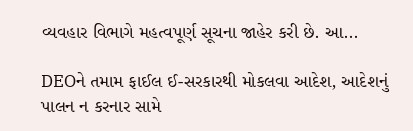વ્યવહાર વિભાગે મહત્વપૂર્ણ સૂચના જાહેર કરી છે. આ...

DEOને તમામ ફાઈલ ઈ-સરકારથી મોકલવા આદેશ, આદેશનું પાલન ન કરનાર સામે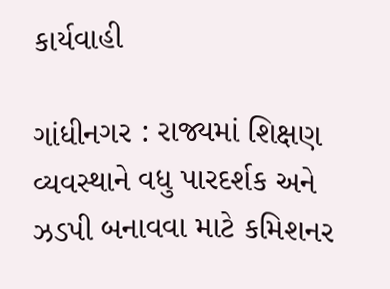કાર્યવાહી

ગાંધીનગર : રાજ્યમાં શિક્ષણ વ્યવસ્થાને વધુ પારદર્શક અને ઝડપી બનાવવા માટે કમિશનર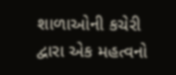શાળાઓની કચેરી દ્વારા એક મહત્વનો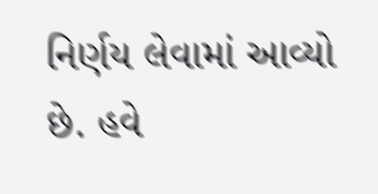નિર્ણય લેવામાં આવ્યો છે. હવે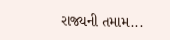રાજ્યની તમામ...